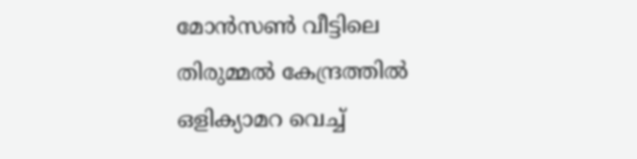മോന്‍സണ്‍ വീട്ടിലെ തിരുമ്മൽ കേന്ദ്രത്തിൽ ഒളിക്യാമറ വെച്ച്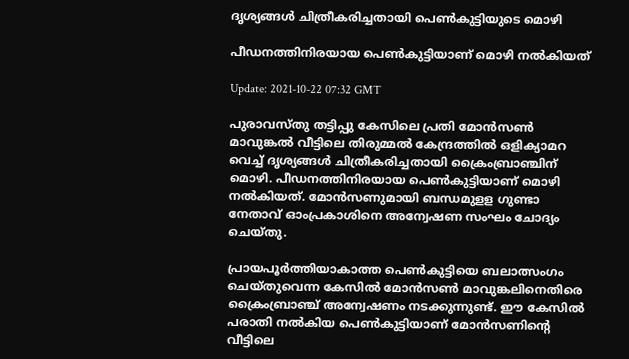ദൃശ്യങ്ങൾ ചിത്രീകരിച്ചതായി പെണ്‍കുട്ടിയുടെ മൊഴി

പീഡനത്തിനിരയായ പെണ്‍കുട്ടിയാണ് മൊഴി നൽകിയത്

Update: 2021-10-22 07:32 GMT

പുരാവസ്തു തട്ടിപ്പു കേസിലെ പ്രതി മോന്‍സണ്‍ മാവുങ്കൽ വീട്ടിലെ തിരുമ്മൽ കേന്ദ്രത്തിൽ ഒളിക്യാമറ വെച്ച് ദൃശ്യങ്ങൾ ചിത്രീകരിച്ചതായി ക്രൈംബ്രാഞ്ചിന് മൊഴി. പീഡനത്തിനിരയായ പെണ്‍കുട്ടിയാണ് മൊഴി നൽകിയത്. മോന്‍സണുമായി ബന്ധമുളള ഗുണ്ടാ നേതാവ് ഓംപ്രകാശിനെ അന്വേഷണ സംഘം ചോദ്യം ചെയ്തു.

പ്രായപൂര്‍ത്തിയാകാത്ത പെണ്‍കുട്ടിയെ ബലാത്സംഗം ചെയ്തുവെന്ന കേസിൽ മോന്‍സണ്‍ മാവുങ്കലിനെതിരെ ക്രൈംബ്രാഞ്ച് അന്വേഷണം നടക്കുന്നുണ്ട്. ഈ കേസിൽ പരാതി നൽകിയ പെണ്‍കുട്ടിയാണ് മോന്‍സണിന്‍റെ വീട്ടിലെ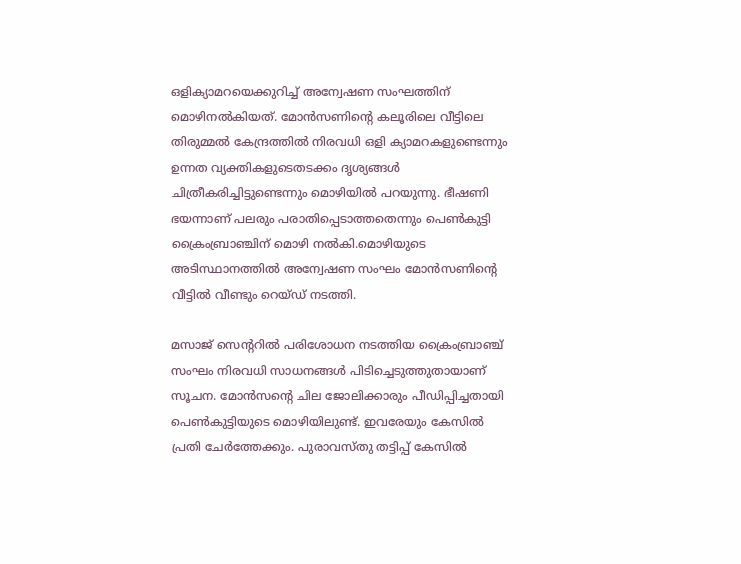ഒളിക്യാമറയെക്കുറിച്ച് അന്വേഷണ സംഘത്തിന് മൊഴിനൽകിയത്. മോന്‍സണിന്‍റെ കലൂരിലെ വീട്ടിലെ തിരുമ്മൽ കേന്ദ്രത്തിൽ നിരവധി ഒളി ക്യാമറകളുണ്ടെന്നും ഉന്നത വ്യക്തികളുടെതടക്കം ദൃശ്യങ്ങൾ ചിത്രീകരിച്ചിട്ടുണ്ടെന്നും മൊഴിയിൽ പറയുന്നു. ഭീഷണി ഭയന്നാണ് പലരും പരാതിപ്പെടാത്തതെന്നും പെണ്‍കുട്ടി ക്രൈംബ്രാഞ്ചിന് മൊഴി നൽകി.മൊഴിയുടെ അടിസ്ഥാനത്തിൽ അന്വേഷണ സംഘം മോന്‍സണിന്‍റെ വീട്ടിൽ വീണ്ടും റെയ്ഡ് നടത്തി.

മസാജ് സെന്‍ററില്‍ പരിശോധന നടത്തിയ ക്രൈംബ്രാഞ്ച് സംഘം നിരവധി സാധനങ്ങൾ പിടിച്ചെടുത്തുതായാണ് സൂചന. മോന്‍സന്‍റെ ചില ജോലിക്കാരും പീഡിപ്പിച്ചതായി പെണ്‍കുട്ടിയുടെ മൊഴിയിലുണ്ട്. ഇവരേയും കേസിൽ പ്രതി ചേര്‍ത്തേക്കും. പുരാവസ്തു തട്ടിപ്പ് കേസിൽ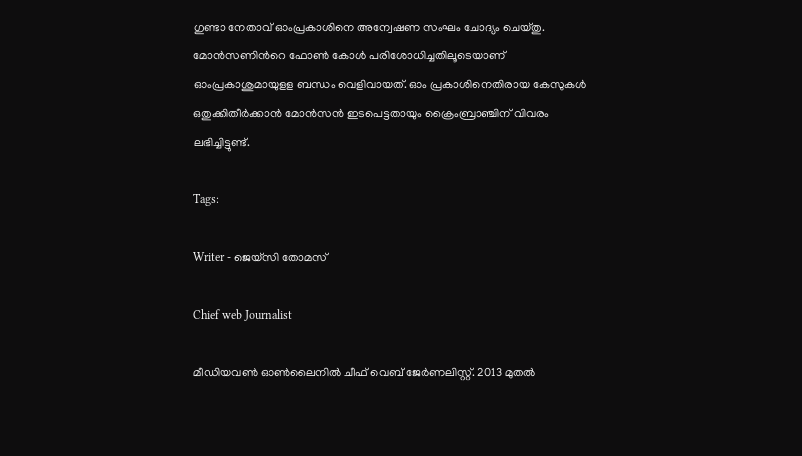ഗുണ്ടാ നേതാവ് ഓംപ്രകാശിനെ അന്വേഷണ സംഘം ചോദ്യം ചെയ്തു. മോന്‍സണിന്‍റെ ഫോണ്‍ കോൾ പരിശോധിച്ചതിലൂടെയാണ് ഓംപ്രകാശുമായുളള ബന്ധം വെളിവായത്. ഓം പ്രകാശിനെതിരായ കേസുകൾ ഒതുക്കിതീർക്കാൻ മോൻസൻ ഇടപെട്ടതായും ക്രൈംബ്രാഞ്ചിന് വിവരം ലഭിച്ചിട്ടുണ്ട്.

Tags:

Writer - ജെയ്സി തോമസ്

Chief web Journalist

മീഡിയവൺ ഓൺലൈനിൽ ചീഫ് വെബ് ജേർണലിസ്റ്റ്. 2013 മുതൽ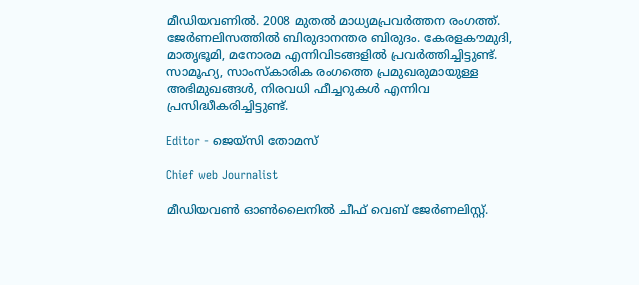മീഡിയവണിൽ. 2008 മുതൽ മാധ്യമപ്രവർത്തന രംഗത്ത്. ജേർണലിസത്തിൽ ബിരുദാനന്തര ബിരുദം. കേരളകൗമുദി, മാതൃഭൂമി, മനോരമ എന്നിവിടങ്ങളിൽ പ്രവർത്തിച്ചിട്ടുണ്ട്. സാമൂഹ്യ, സാംസ്‌കാരിക രംഗത്തെ പ്രമുഖരുമായുള്ള അഭിമുഖങ്ങൾ, നിരവധി ഫീച്ചറുകൾ എന്നിവ പ്രസിദ്ധീകരിച്ചിട്ടുണ്ട്.

Editor - ജെയ്സി തോമസ്

Chief web Journalist

മീഡിയവൺ ഓൺലൈനിൽ ചീഫ് വെബ് ജേർണലിസ്റ്റ്.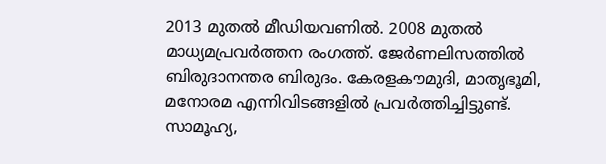2013 മുതൽ മീഡിയവണിൽ. 2008 മുതൽ മാധ്യമപ്രവർത്തന രംഗത്ത്. ജേർണലിസത്തിൽ ബിരുദാനന്തര ബിരുദം. കേരളകൗമുദി, മാതൃഭൂമി, മനോരമ എന്നിവിടങ്ങളിൽ പ്രവർത്തിച്ചിട്ടുണ്ട്. സാമൂഹ്യ,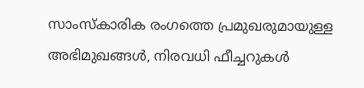സാംസ്‌കാരിക രംഗത്തെ പ്രമുഖരുമായുള്ള അഭിമുഖങ്ങൾ, നിരവധി ഫീച്ചറുകൾ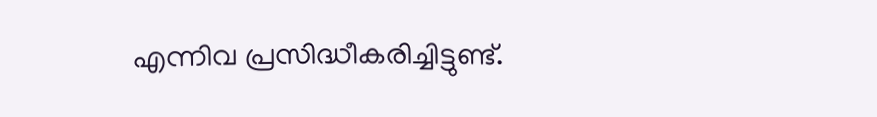എന്നിവ പ്രസിദ്ധീകരിച്ചിട്ടുണ്ട്.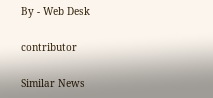By - Web Desk

contributor

Similar News